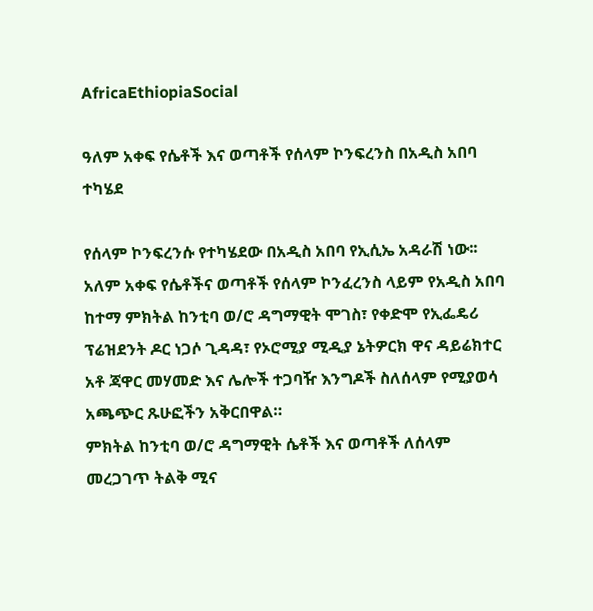AfricaEthiopiaSocial

ዓለም አቀፍ የሴቶች እና ወጣቶች የሰላም ኮንፍረንስ በአዲስ አበባ ተካሄደ

የሰላም ኮንፍረንሱ የተካሄደው በአዲስ አበባ የኢሲኤ አዳራሽ ነው፡፡
አለም አቀፍ የሴቶችና ወጣቶች የሰላም ኮንፈረንስ ላይም የአዲስ አበባ ከተማ ምክትል ከንቲባ ወ/ሮ ዳግማዊት ሞገስ፣ የቀድሞ የኢፌዴሪ ፕሬዝደንት ዶር ነጋሶ ጊዳዳ፣ የኦሮሚያ ሚዲያ ኔትዎርክ ዋና ዳይሬክተር አቶ ጃዋር መሃመድ እና ሌሎች ተጋባዥ እንግዶች ስለሰላም የሚያወሳ አጫጭር ጹሁፎችን አቅርበዋል።
ምክትል ከንቲባ ወ/ሮ ዳግማዊት ሴቶች እና ወጣቶች ለሰላም መረጋገጥ ትልቅ ሚና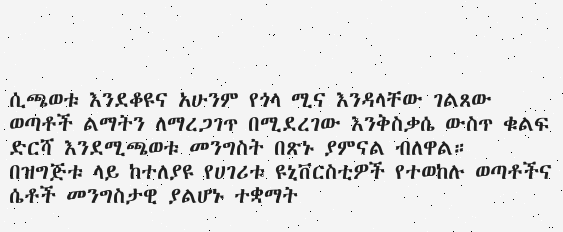ሲጫወቱ እንደቆዩና አሁንም የጎላ ሚና እንዳላቸው ገልጸው ወጣቶች ልማትን ለማረጋገጥ በሚደረገው እንቅስቃሴ ውስጥ ቁልፍ ድርሻ እንደሚጫወቱ መንግስት በጽኑ ያምናል ብለዋል።
በዝግጅቱ ላይ ከተለያዩ የሀገሪቱ ዩኒቨርስቲዎች የተወከሉ ወጣቶችና ሴቶች መንግስታዊ ያልሆኑ ተቋማት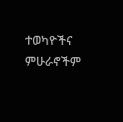ተወካዮችና ምሁራኖችም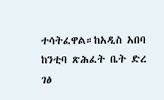ተሳትፈዋል።ከአዲስ አበባ ከንቲባ ጽሕፈት ቤት ድረ ገፅ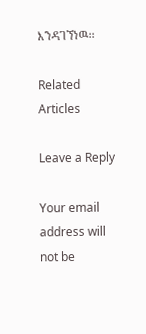እንዳገኘነዉ፡፡

Related Articles

Leave a Reply

Your email address will not be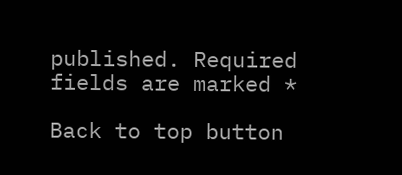published. Required fields are marked *

Back to top button